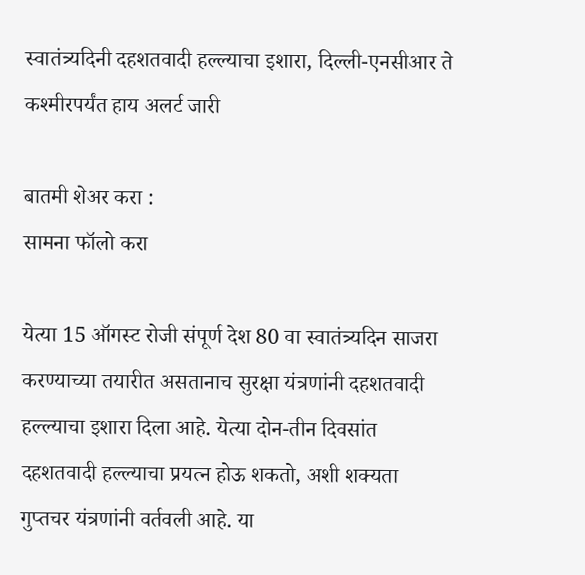स्वातंत्र्यदिनी दहशतवादी हल्ल्याचा इशारा, दिल्ली-एनसीआर ते कश्मीरपर्यंत हाय अलर्ट जारी

बातमी शेअर करा :
सामना फॉलो करा

येत्या 15 ऑगस्ट रोजी संपूर्ण देश 80 वा स्वातंत्र्यदिन साजरा करण्याच्या तयारीत असतानाच सुरक्षा यंत्रणांनी दहशतवादी हल्ल्याचा इशारा दिला आहे. येत्या दोन-तीन दिवसांत दहशतवादी हल्ल्याचा प्रयत्न होऊ शकतो, अशी शक्यता गुप्तचर यंत्रणांनी वर्तवली आहे. या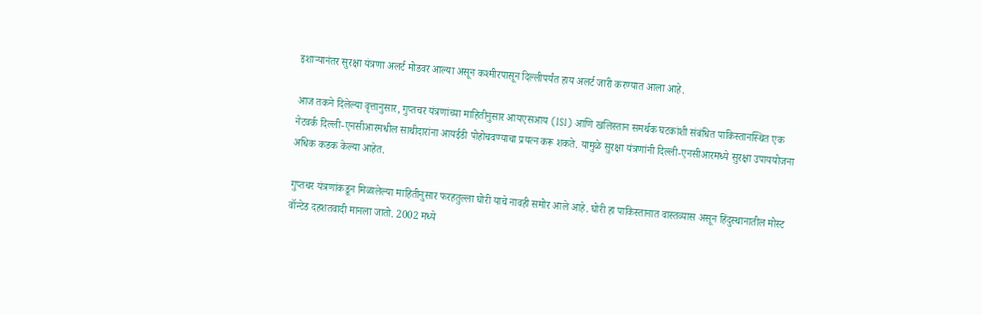इशाऱ्यानंतर सुरक्षा यंत्रणा अलर्ट मोडवर आल्या असून कश्मीरपासून दिल्लीपर्यंत हाय अलर्ट जारी करण्यात आला आहे.

आज तकने दिलेल्या वृत्तानुसार, गुप्तचर यंत्रणांच्या माहितीनुसार आयएसआय (ISI) आणि खलिस्तान समर्थक घटकांशी संबंधित पाकिस्तानस्थित एक नेटवर्क दिल्ली-एनसीआरमधील साथीदारांना आयईडी पोहोचवण्याचा प्रयत्न करू शकते. यामुळे सुरक्षा यंत्रणांनी दिल्ली-एनसीआरमध्ये सुरक्षा उपाययोजना अधिक कडक केल्या आहेत.

गुप्तचर यंत्रणांकडून मिळालेल्या माहितीनुसार फरहतुल्ला घोरी याचे नावही समोर आले आहे. घोरी हा पाकिस्तानात वास्तव्यास असून हिंदुस्थानातील मोस्ट वॉन्टेड दहशतवादी मानला जातो. 2002 मध्ये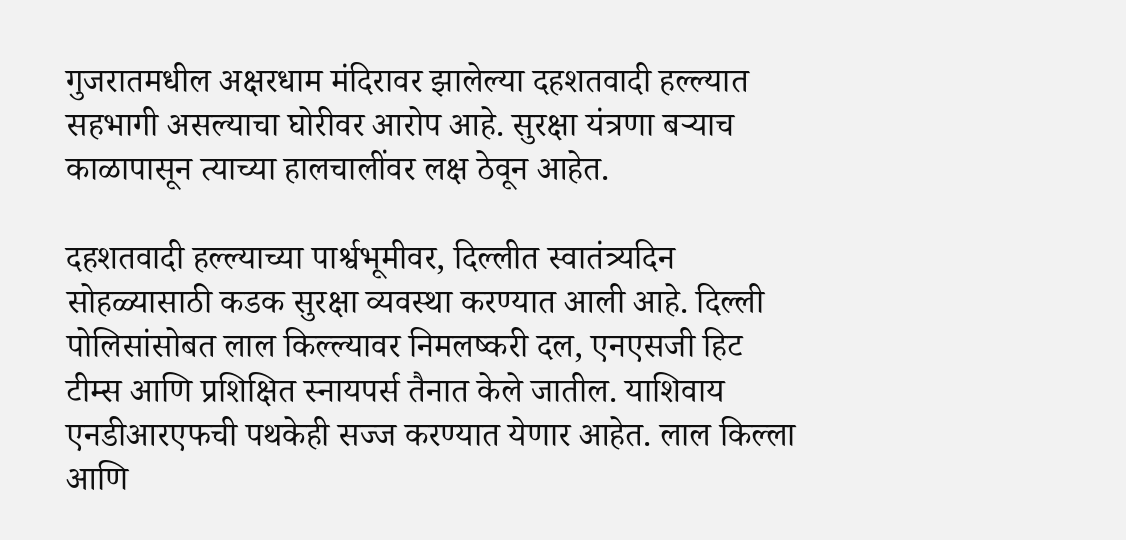गुजरातमधील अक्षरधाम मंदिरावर झालेल्या दहशतवादी हल्ल्यात सहभागी असल्याचा घोरीवर आरोप आहे. सुरक्षा यंत्रणा बऱ्याच काळापासून त्याच्या हालचालींवर लक्ष ठेवून आहेत.

दहशतवादी हल्ल्याच्या पार्श्वभूमीवर, दिल्लीत स्वातंत्र्यदिन सोहळ्यासाठी कडक सुरक्षा व्यवस्था करण्यात आली आहे. दिल्ली पोलिसांसोबत लाल किल्ल्यावर निमलष्करी दल, एनएसजी हिट टीम्स आणि प्रशिक्षित स्नायपर्स तैनात केले जातील. याशिवाय एनडीआरएफची पथकेही सज्ज करण्यात येणार आहेत. लाल किल्ला आणि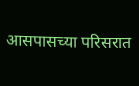आसपासच्या परिसरात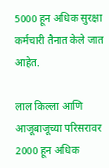5000 हून अधिक सुरक्षा कर्मचारी तैनात केले जात आहेत.

लाल किल्ला आणि आजूबाजूच्या परिसरावर 2000 हून अधिक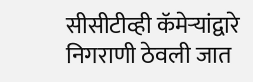सीसीटीव्ही कॅमेऱ्यांद्वारे निगराणी ठेवली जात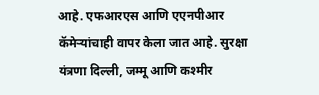आहे. एफआरएस आणि एएनपीआर कॅमेऱ्यांचाही वापर केला जात आहे. सुरक्षा यंत्रणा दिल्ली, जम्मू आणि कश्मीर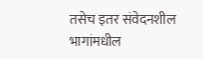तसेच इतर संवेदनशील भागांमधील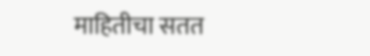माहितीचा सतत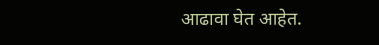आढावा घेत आहेत.